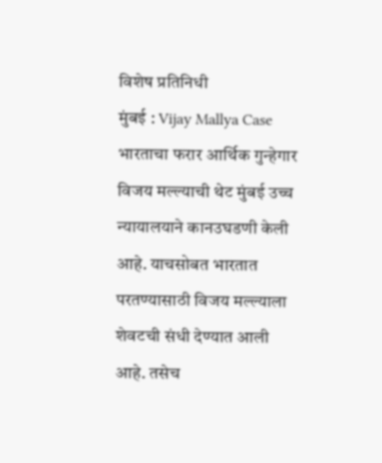विशेष प्रतिनिधी
मुंबई : Vijay Mallya Case भारताचा फरार आर्थिक गुन्हेगार विजय मल्ल्याची थेट मुंबई उच्च न्यायालयाने कानउघडणी केली आहे. याचसोबत भारतात परतण्यासाठी विजय मल्ल्याला शेवटची संधी देण्यात आली आहे. तसेच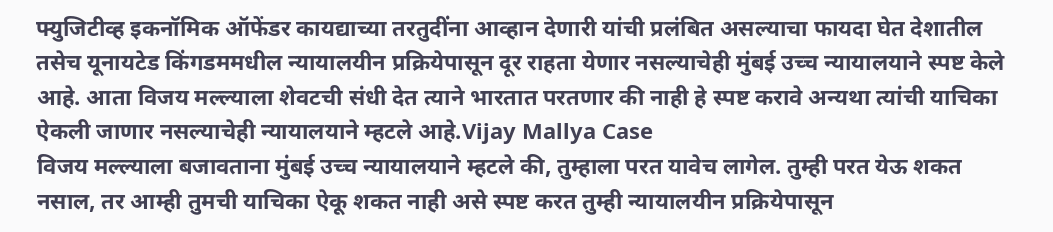फ्युजिटीव्ह इकनॉमिक ऑफेंडर कायद्याच्या तरतुदींना आव्हान देणारी यांची प्रलंबित असल्याचा फायदा घेत देशातील तसेच यूनायटेड किंगडममधील न्यायालयीन प्रक्रियेपासून दूर राहता येणार नसल्याचेही मुंबई उच्च न्यायालयाने स्पष्ट केले आहे. आता विजय मल्ल्याला शेवटची संधी देत त्याने भारतात परतणार की नाही हे स्पष्ट करावे अन्यथा त्यांची याचिका ऐकली जाणार नसल्याचेही न्यायालयाने म्हटले आहे.Vijay Mallya Case
विजय मल्ल्याला बजावताना मुंबई उच्च न्यायालयाने म्हटले की, तुम्हाला परत यावेच लागेल. तुम्ही परत येऊ शकत नसाल, तर आम्ही तुमची याचिका ऐकू शकत नाही असे स्पष्ट करत तुम्ही न्यायालयीन प्रक्रियेपासून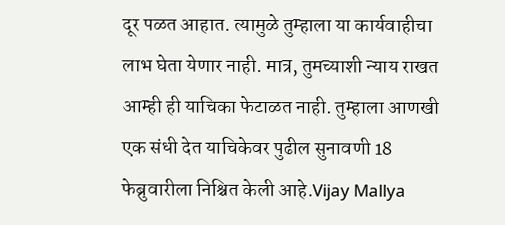दूर पळत आहात. त्यामुळे तुम्हाला या कार्यवाहीचा लाभ घेता येणार नाही. मात्र, तुमच्याशी न्याय राखत आम्ही ही याचिका फेटाळत नाही. तुम्हाला आणखी एक संधी देत याचिकेवर पुढील सुनावणी 18 फेब्रुवारीला निश्चित केली आहे.Vijay Mallya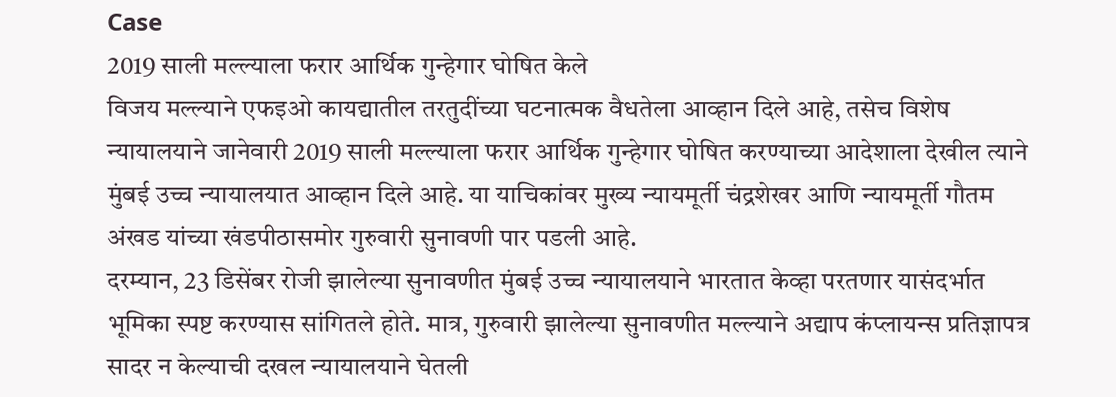Case
2019 साली मल्ल्याला फरार आर्थिक गुन्हेगार घोषित केले
विजय मल्ल्याने एफइओ कायद्यातील तरतुदींच्या घटनात्मक वैधतेला आव्हान दिले आहे, तसेच विशेष न्यायालयाने जानेवारी 2019 साली मल्ल्याला फरार आर्थिक गुन्हेगार घोषित करण्याच्या आदेशाला देखील त्याने मुंबई उच्च न्यायालयात आव्हान दिले आहे. या याचिकांवर मुख्य न्यायमूर्ती चंद्रशेखर आणि न्यायमूर्ती गौतम अंखड यांच्या खंडपीठासमोर गुरुवारी सुनावणी पार पडली आहे.
दरम्यान, 23 डिसेंबर रोजी झालेल्या सुनावणीत मुंबई उच्च न्यायालयाने भारतात केव्हा परतणार यासंदर्भात भूमिका स्पष्ट करण्यास सांगितले होते. मात्र, गुरुवारी झालेल्या सुनावणीत मल्ल्याने अद्याप कंप्लायन्स प्रतिज्ञापत्र सादर न केल्याची दखल न्यायालयाने घेतली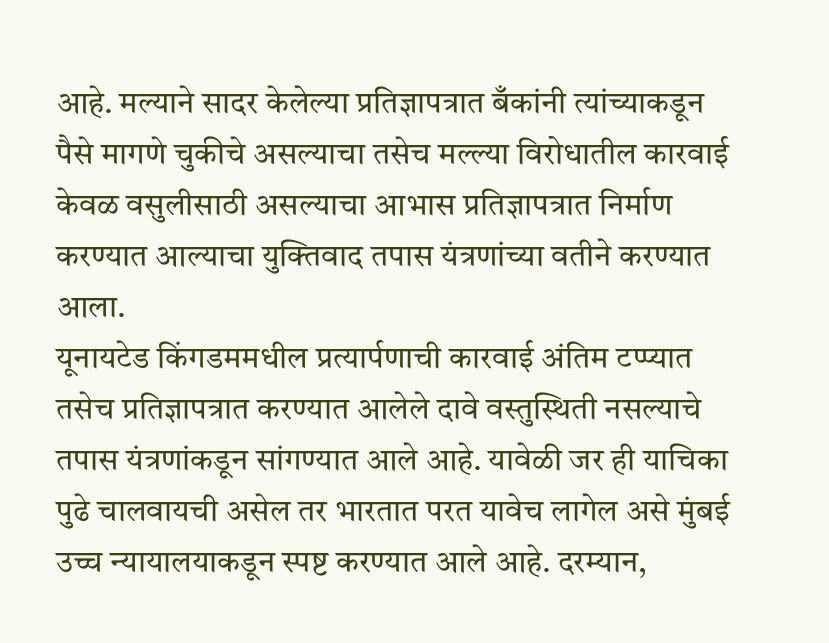आहे. मल्याने सादर केलेल्या प्रतिज्ञापत्रात बँकांनी त्यांच्याकडून पैसे मागणे चुकीचे असल्याचा तसेच मल्ल्या विरोधातील कारवाई केवळ वसुलीसाठी असल्याचा आभास प्रतिज्ञापत्रात निर्माण करण्यात आल्याचा युक्तिवाद तपास यंत्रणांच्या वतीने करण्यात आला.
यूनायटेड किंगडममधील प्रत्यार्पणाची कारवाई अंतिम टप्प्यात
तसेच प्रतिज्ञापत्रात करण्यात आलेले दावे वस्तुस्थिती नसल्याचे तपास यंत्रणांकडून सांगण्यात आले आहे. यावेळी जर ही याचिका पुढे चालवायची असेल तर भारतात परत यावेच लागेल असे मुंबई उच्च न्यायालयाकडून स्पष्ट करण्यात आले आहे. दरम्यान,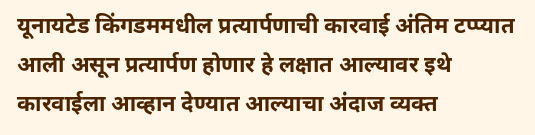यूनायटेड किंगडममधील प्रत्यार्पणाची कारवाई अंतिम टप्प्यात आली असून प्रत्यार्पण होणार हे लक्षात आल्यावर इथे कारवाईला आव्हान देण्यात आल्याचा अंदाज व्यक्त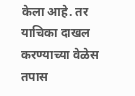केला आहे. तर याचिका दाखल करण्याच्या वेळेस तपास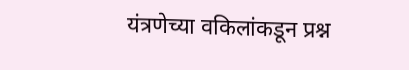यंत्रणेच्या वकिलांकडून प्रश्न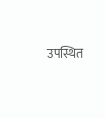उपस्थित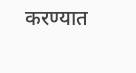करण्यात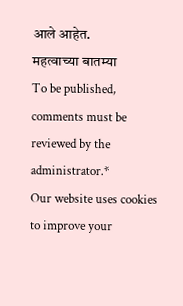आले आहेत.
महत्वाच्या बातम्या
To be published, comments must be reviewed by the administrator.*
Our website uses cookies to improve your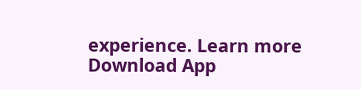experience. Learn more
Download App